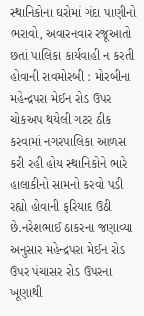સ્થાનિકોના ઘરોમાં ગંદા પાણીનો ભરાવો, અવારનવાર રજૂઆતો છતાં પાલિકા કાર્યવાહી ન કરતી હોવાની રાવમોરબી : મોરબીના મહેન્દ્રપરા મેઈન રોડ ઉપર ચોકઅપ થયેલી ગટર ઠીક કરવામાં નગરપાલિકા આળસ કરી રહી હોય સ્થાનિકોને ભારે હાલાકીનો સામનો કરવો પડી રહ્યો હોવાની ફરિયાદ ઉઠી છે.નરેશભાઈ ઠાકરના જણાવ્યા અનુસાર મહેન્દ્રપરા મેઈન રોડ ઉપર પંચાસર રોડ ઉપરના ખૂણાથી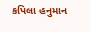કપિલા હનુમાન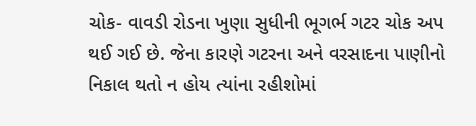ચોક- વાવડી રોડના ખુણા સુધીની ભૂગર્ભ ગટર ચોક અપ થઈ ગઈ છે. જેના કારણે ગટરના અને વરસાદના પાણીનો નિકાલ થતો ન હોય ત્યાંના રહીશોમાં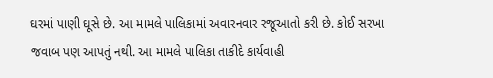ઘરમાં પાણી ઘૂસે છે. આ મામલે પાલિકામાં અવારનવાર રજૂઆતો કરી છે. કોઈ સરખા જવાબ પણ આપતું નથી. આ મામલે પાલિકા તાકીદે કાર્યવાહી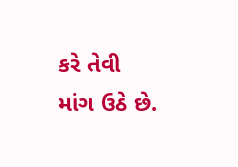કરે તેવી માંગ ઉઠે છે.